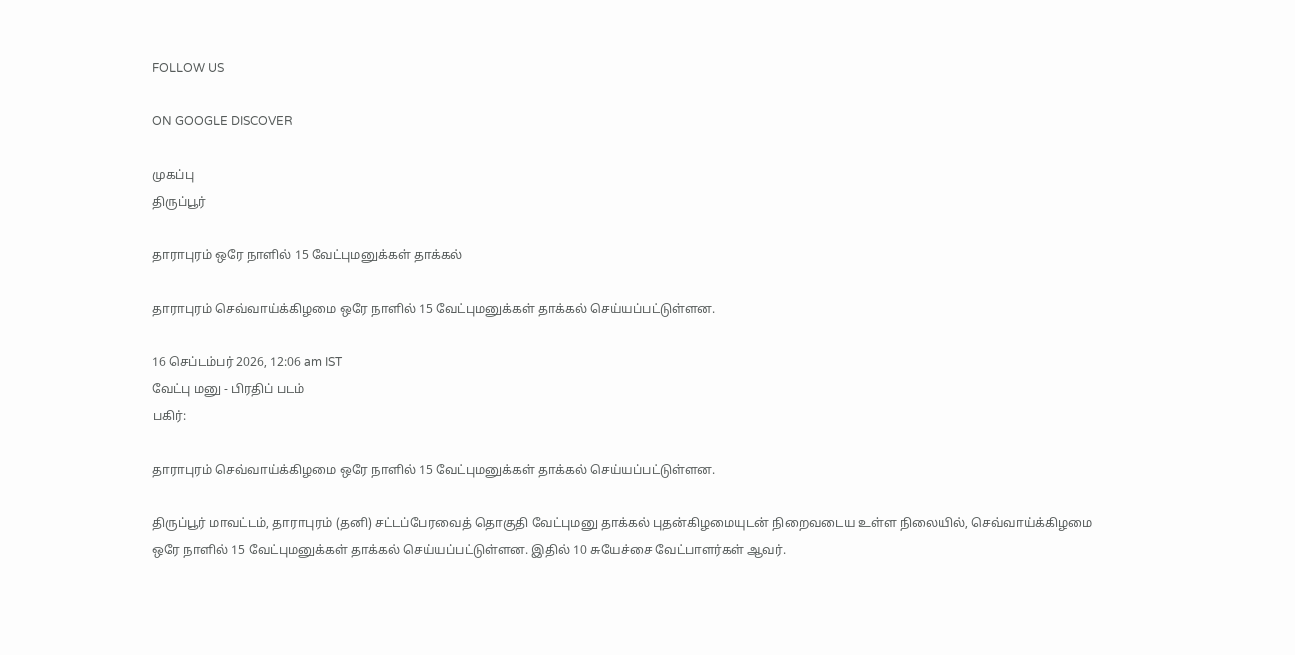FOLLOW US

ON GOOGLE DISCOVER

முகப்பு
திருப்பூர்

தாராபுரம் ஒரே நாளில் 15 வேட்புமனுக்கள் தாக்கல்

தாராபுரம் செவ்வாய்க்கிழமை ஒரே நாளில் 15 வேட்புமனுக்கள் தாக்கல் செய்யப்பட்டுள்ளன.

16 செப்டம்பர் 2026, 12:06 am IST
வேட்பு மனு - பிரதிப் படம்
பகிர்:

தாராபுரம் செவ்வாய்க்கிழமை ஒரே நாளில் 15 வேட்புமனுக்கள் தாக்கல் செய்யப்பட்டுள்ளன.

திருப்பூர் மாவட்டம், தாராபுரம் (தனி) சட்டப்பேரவைத் தொகுதி வேட்புமனு தாக்கல் புதன்கிழமையுடன் நிறைவடைய உள்ள நிலையில், செவ்வாய்க்கிழமை ஒரே நாளில் 15 வேட்புமனுக்கள் தாக்கல் செய்யப்பட்டுள்ளன. இதில் 10 சுயேச்சை வேட்பாளர்கள் ஆவர்.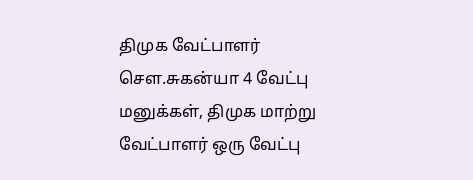திமுக வேட்பாளர் செள.சுகன்யா 4 வேட்பு மனுக்கள், திமுக மாற்று வேட்பாளர் ஒரு வேட்பு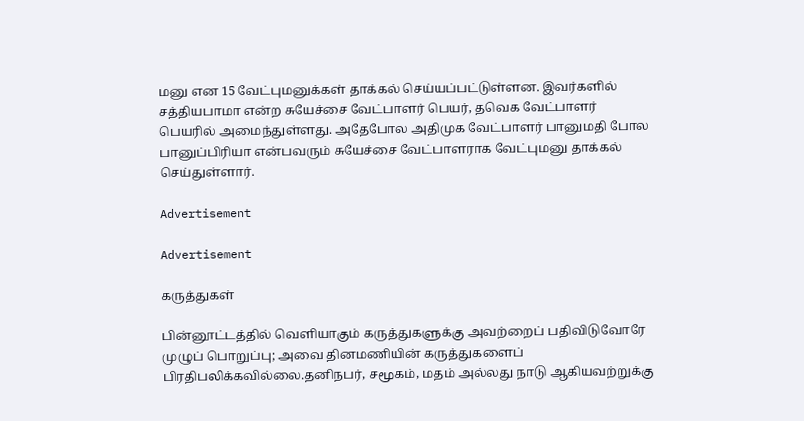மனு என 15 வேட்புமனுக்கள் தாக்கல் செய்யப்பட்டுள்ளன. இவர்களில் சத்தியபாமா என்ற சுயேச்சை வேட்பாளர் பெயர், தவெக வேட்பாளர் பெயரில் அமைந்துள்ளது. அதேபோல அதிமுக வேட்பாளர் பானுமதி போல பானுப்பிரியா என்பவரும் சுயேச்சை வேட்பாளராக வேட்புமனு தாக்கல் செய்துள்ளார்.

Advertisement

Advertisement

கருத்துகள்

பின்னூட்டத்தில் வெளியாகும் கருத்துகளுக்கு அவற்றைப் பதிவிடுவோரே முழுப் பொறுப்பு; அவை தினமணியின் கருத்துகளைப் பிரதிபலிக்கவில்லை.தனிநபர், சமூகம், மதம் அல்லது நாடு ஆகியவற்றுக்கு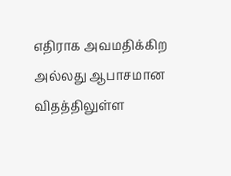எதிராக அவமதிக்கிற அல்லது ஆபாசமான விதத்திலுள்ள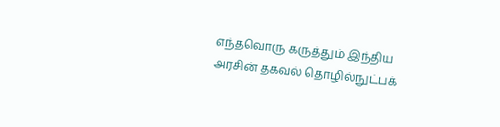எந்தவொரு கருத்தும் இந்திய அரசின் தகவல் தொழில்நுட்பக்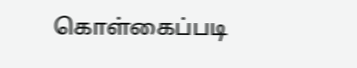கொள்கைப்படி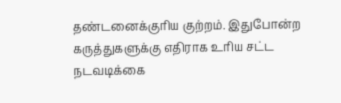தண்டனைக்குரிய குற்றம். இதுபோன்ற கருத்துகளுக்கு எதிராக உரிய சட்ட நடவடிக்கை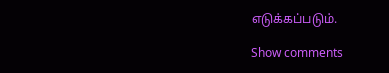எடுக்கப்படும்.

Show comments